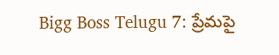Bigg Boss Telugu 7: ప్రేమపై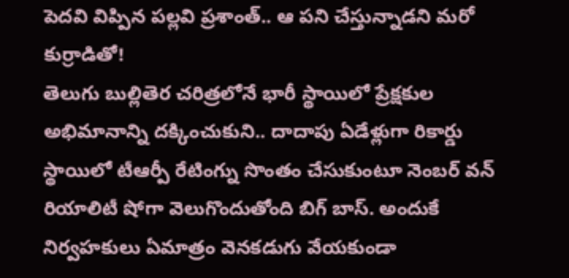పెదవి విప్పిన పల్లవి ప్రశాంత్.. ఆ పని చేస్తున్నాడని మరో కుర్రాడితో!
తెలుగు బుల్లితెర చరిత్రలోనే భారీ స్థాయిలో ప్రేక్షకుల అభిమానాన్ని దక్కించుకుని.. దాదాపు ఏడేళ్లుగా రికార్డు స్థాయిలో టీఆర్పీ రేటింగ్ను సొంతం చేసుకుంటూ నెంబర్ వన్ రియాలిటీ షోగా వెలుగొందుతోంది బిగ్ బాస్. అందుకే నిర్వహకులు ఏమాత్రం వెనకడుగు వేయకుండా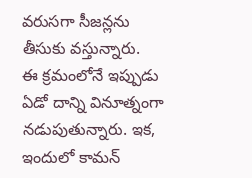వరుసగా సీజన్లను తీసుకు వస్తున్నారు.
ఈ క్రమంలోనే ఇప్పుడు ఏడో దాన్ని వినూత్నంగా నడుపుతున్నారు. ఇక, ఇందులో కామన్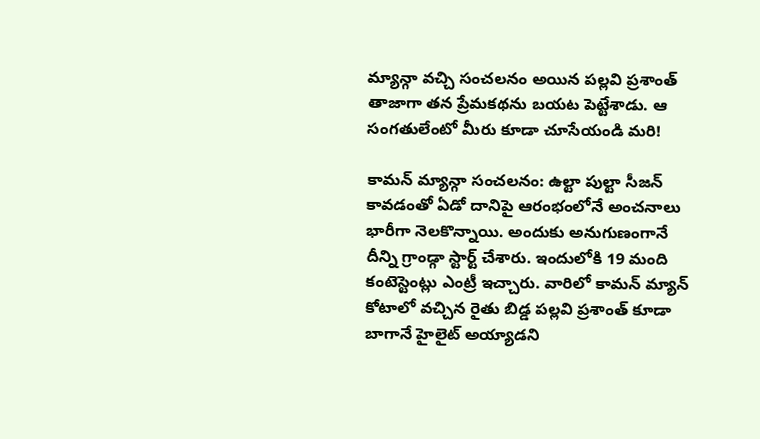మ్యాన్గా వచ్చి సంచలనం అయిన పల్లవి ప్రశాంత్ తాజాగా తన ప్రేమకథను బయట పెట్టేశాడు. ఆ సంగతులేంటో మీరు కూడా చూసేయండి మరి!

కామన్ మ్యాన్గా సంచలనం: ఉల్టా పుల్టా సీజన్ కావడంతో ఏడో దానిపై ఆరంభంలోనే అంచనాలు భారీగా నెలకొన్నాయి. అందుకు అనుగుణంగానే దీన్ని గ్రాండ్గా స్టార్ట్ చేశారు. ఇందులోకి 19 మంది కంటెస్టెంట్లు ఎంట్రీ ఇచ్చారు. వారిలో కామన్ మ్యాన్ కోటాలో వచ్చిన రైతు బిడ్డ పల్లవి ప్రశాంత్ కూడా బాగానే హైలైట్ అయ్యాడని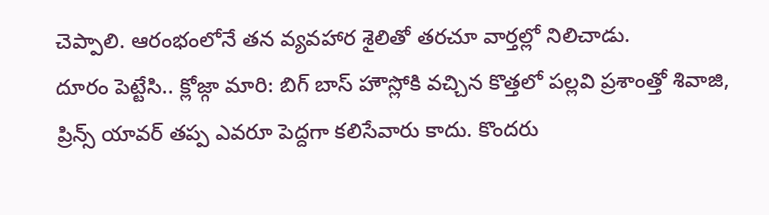చెప్పాలి. ఆరంభంలోనే తన వ్యవహార శైలితో తరచూ వార్తల్లో నిలిచాడు.
దూరం పెట్టేసి.. క్లోజ్గా మారి: బిగ్ బాస్ హౌస్లోకి వచ్చిన కొత్తలో పల్లవి ప్రశాంత్తో శివాజి, ప్రిన్స్ యావర్ తప్ప ఎవరూ పెద్దగా కలిసేవారు కాదు. కొందరు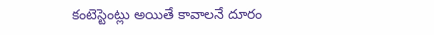కంటెస్టెంట్లు అయితే కావాలనే దూరం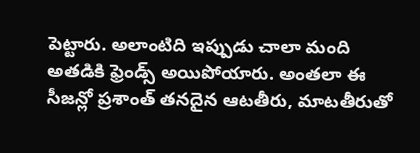పెట్టారు. అలాంటిది ఇప్పుడు చాలా మంది అతడికి ఫ్రెండ్స్ అయిపోయారు. అంతలా ఈ సీజన్లో ప్రశాంత్ తనదైన ఆటతీరు, మాటతీరుతో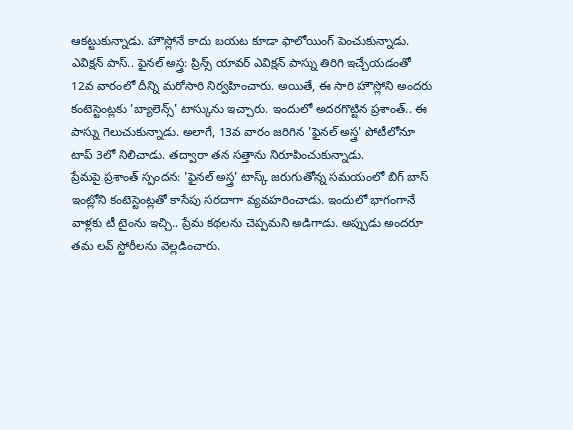ఆకట్టుకున్నాడు. హౌస్లోనే కాదు బయట కూడా ఫాలోయింగ్ పెంచుకున్నాడు.
ఎవిక్షన్ పాస్.. ఫైనల్ అస్త్ర: ప్రిన్స్ యావర్ ఎవిక్షన్ పాస్ను తిరిగి ఇచ్చేయడంతో 12వ వారంలో దీన్ని మరోసారి నిర్వహించారు. అయితే, ఈ సారి హౌస్లోని అందరు కంటెస్టెంట్లకు 'బ్యాలెన్స్' టాస్కును ఇచ్చారు. ఇందులో అదరగొట్టిన ప్రశాంత్.. ఈ పాస్ను గెలుచుకున్నాడు. అలాగే, 13వ వారం జరిగిన 'ఫైనల్ అస్త్ర' పోటీలోనూ టాప్ 3లో నిలిచాడు. తద్వారా తన సత్తాను నిరూపించుకున్నాడు.
ప్రేమపై ప్రశాంత్ స్పందన: 'ఫైనల్ అస్త్ర' టాస్క్ జరుగుతోన్న సమయంలో బిగ్ బాస్ ఇంట్లోని కంటెస్టెంట్లతో కాసేపు సరదాగా వ్యవహరించాడు. ఇందులో భాగంగానే వాళ్లకు టీ టైంను ఇచ్చి.. ప్రేమ కథలను చెప్పమని అడిగాడు. అప్పుడు అందరూ తమ లవ్ స్టోరీలను వెల్లడించారు.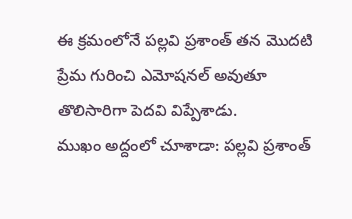ఈ క్రమంలోనే పల్లవి ప్రశాంత్ తన మొదటి ప్రేమ గురించి ఎమోషనల్ అవుతూ తొలిసారిగా పెదవి విప్పేశాడు.
ముఖం అద్దంలో చూశాడా: పల్లవి ప్రశాంత్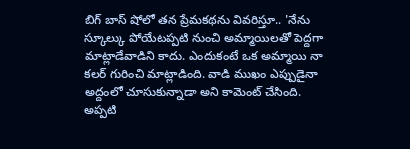బిగ్ బాస్ షోలో తన ప్రేమకథను వివరిస్తూ.. 'నేను స్కూల్కు పోయేటప్పటి నుంచి అమ్మాయిలతో పెద్దగా మాట్లాడేవాడిని కాదు. ఎందుకంటే ఒక అమ్మాయి నా కలర్ గురించి మాట్లాడింది. వాడి ముఖం ఎప్పుడైనా అద్దంలో చూసుకున్నాడా అని కామెంట్ చేసింది. అప్పటి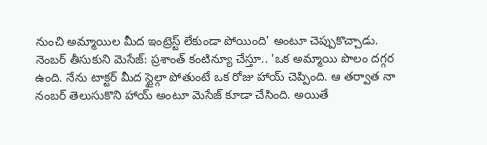నుంచి అమ్మాయిల మీద ఇంట్రెస్ట్ లేకుండా పోయింది' అంటూ చెప్పుకొచ్చాడు.
నెంబర్ తీసుకుని మెసేజ్: ప్రశాంత్ కంటిన్యూ చేస్తూ.. 'ఒక అమ్మాయి పొలం దగ్గర ఉంది. నేను టాక్టర్ మీద స్టైల్గా పోతుంటే ఒక రోజు హాయ్ చెప్పింది. ఆ తర్వాత నా నంబర్ తెలుసుకొని హాయ్ అంటూ మెసేజ్ కూడా చేసింది. అయితే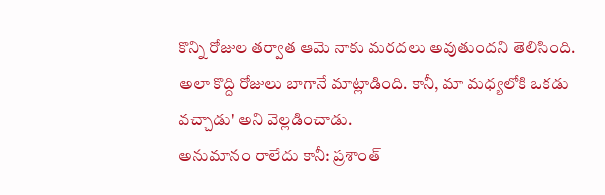కొన్ని రోజుల తర్వాత ఆమె నాకు మరదలు అవుతుందని తెలిసింది. అలా కొద్ది రోజులు బాగానే మాట్లాడింది. కానీ, మా మధ్యలోకి ఒకడు వచ్చాడు' అని వెల్లడించాడు.
అనుమానం రాలేదు కానీ: ప్రశాంత్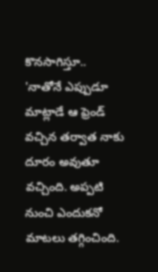కొనసాగిస్తూ.. 'నాతోనే ఎప్పుడూ మాట్లాడే ఆ ఫ్రెండ్ వచ్చిన తర్వాత నాకు దూరం అవుతూ వచ్చింది. అప్పటి నుంచి ఎందుకనో మాటలు తగ్గించింది.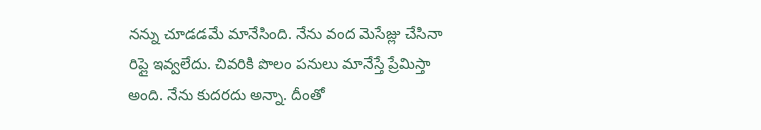నన్ను చూడడమే మానేసింది. నేను వంద మెసేజ్లు చేసినా రిప్లై ఇవ్వలేదు. చివరికి పొలం పనులు మానేస్తే ప్రేమిస్తా అంది. నేను కుదరదు అన్నా. దీంతో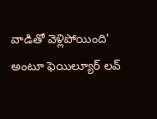వాడితో వెళ్లిపోయింది' అంటూ ఫెయిల్యూర్ లవ్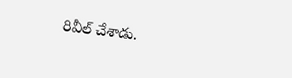రివీల్ చేశాడు.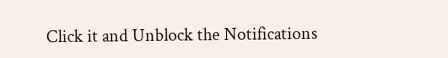Click it and Unblock the Notifications